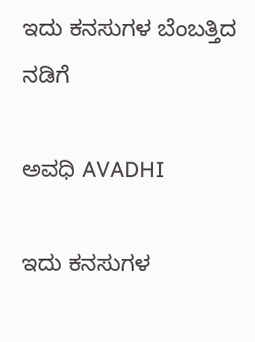ಇದು ಕನಸುಗಳ ಬೆಂಬತ್ತಿದ ನಡಿಗೆ‍

ಅವಧಿ AVADHI

ಇದು ಕನಸುಗಳ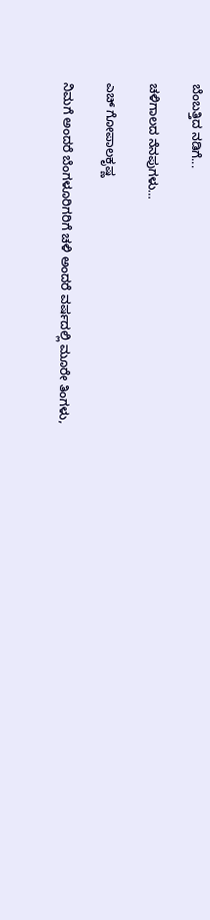ಬೆಂಬತ್ತಿದ ನಡಿಗೆ...

ಚಳಿಗಾಲದ ನೆನಪುಗಳು…

ಎಚ್ ಗೋಪಾಲಕೃಷ್ಣ

ನಿಮಗೆ ಅಂದರೆ ಬೆಂಗಳೂರಿಗರಿಗೆ ಚಳಿ ಅಂದರೆ ವರ್ಷದಲ್ಲಿ ಮೂರೇ ತಿಂಗಳು,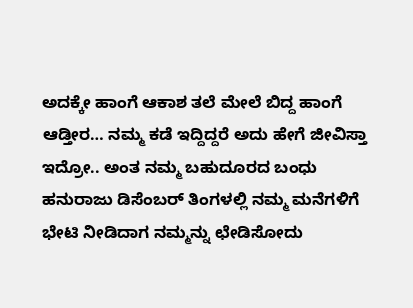ಅದಕ್ಕೇ ಹಾಂಗೆ ಆಕಾಶ ತಲೆ ಮೇಲೆ ಬಿದ್ದ ಹಾಂಗೆ ಆಡ್ತೀರ… ನಮ್ಮ ಕಡೆ ಇದ್ದಿದ್ದರೆ ಅದು ಹೇಗೆ ಜೀವಿಸ್ತಾ ಇದ್ರೋ.. ಅಂತ ನಮ್ಮ ಬಹುದೂರದ ಬಂಧು ಹನುರಾಜು ಡಿಸೆಂಬರ್ ತಿಂಗಳಲ್ಲಿ ನಮ್ಮ ಮನೆಗಳಿಗೆ ಭೇಟಿ ನೀಡಿದಾಗ ನಮ್ಮನ್ನು ಛೇಡಿಸೋದು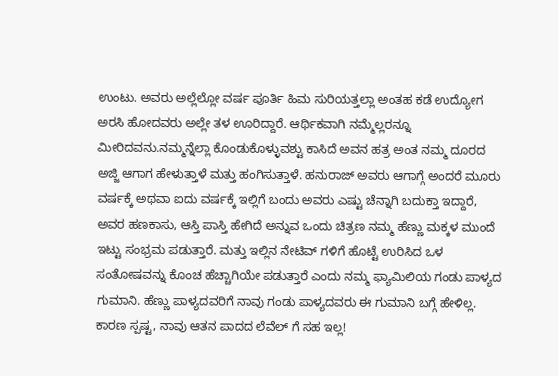ಉಂಟು. ಅವರು ಅಲ್ಲೆಲ್ಲೋ ವರ್ಷ ಪೂರ್ತಿ ಹಿಮ ಸುರಿಯತ್ತಲ್ಲಾ ಅಂತಹ ಕಡೆ ಉದ್ಯೋಗ ಅರಸಿ ಹೋದವರು ಅಲ್ಲೇ ತಳ ಊರಿದ್ದಾರೆ. ಆರ್ಥಿಕವಾಗಿ ನಮ್ಮೆಲ್ಲರನ್ನೂ ಮೀರಿದವನು.ನಮ್ಮನ್ನೆಲ್ಲಾ ಕೊಂಡುಕೊಳ್ಳುವಶ್ಟು ಕಾಸಿದೆ ಅವನ ಹತ್ರ ಅಂತ ನಮ್ಮ ದೂರದ ಅಜ್ಜಿ ಆಗಾಗ ಹೇಳುತ್ತಾಳೆ ಮತ್ತು ಹಂಗಿಸುತ್ತಾಳೆ. ಹನುರಾಜ್ ಅವರು ಆಗಾಗ್ಗೆ ಅಂದರೆ ಮೂರು ವರ್ಷಕ್ಕೆ ಅಥವಾ ಐದು ವರ್ಷಕ್ಕೆ ಇಲ್ಲಿಗೆ ಬಂದು ಅವರು ಎಷ್ಟು ಚೆನ್ನಾಗಿ ಬದುಕ್ತಾ ಇದ್ದಾರೆ, ಅವರ ಹಣಕಾಸು, ಆಸ್ತಿ ಪಾಸ್ತಿ ಹೇಗಿದೆ ಅನ್ನುವ ಒಂದು ಚಿತ್ರಣ ನಮ್ಮ ಹೆಣ್ಣು ಮಕ್ಕಳ ಮುಂದೆ ಇಟ್ಟು ಸಂಭ್ರಮ ಪಡುತ್ತಾರೆ. ಮತ್ತು ಇಲ್ಲಿನ ನೇಟಿವ್ ಗಳಿಗೆ ಹೊಟ್ಟೆ ಉರಿಸಿದ ಒಳ ಸಂತೋಷವನ್ನು ಕೊಂಚ ಹೆಚ್ಚಾಗಿಯೇ ಪಡುತ್ತಾರೆ ಎಂದು ನಮ್ಮ ಫ್ಯಾಮಿಲಿಯ ಗಂಡು ಪಾಳ್ಯದ ಗುಮಾನಿ. ಹೆಣ್ಣು ಪಾಳ್ಯದವರಿಗೆ ನಾವು ಗಂಡು ಪಾಳ್ಯದವರು ಈ ಗುಮಾನಿ ಬಗ್ಗೆ ಹೇಳಿಲ್ಲ. ಕಾರಣ ಸ್ಪಷ್ಟ, ನಾವು ಆತನ ಪಾದದ ಲೆವೆಲ್ ಗೆ ಸಹ ಇಲ್ಲ!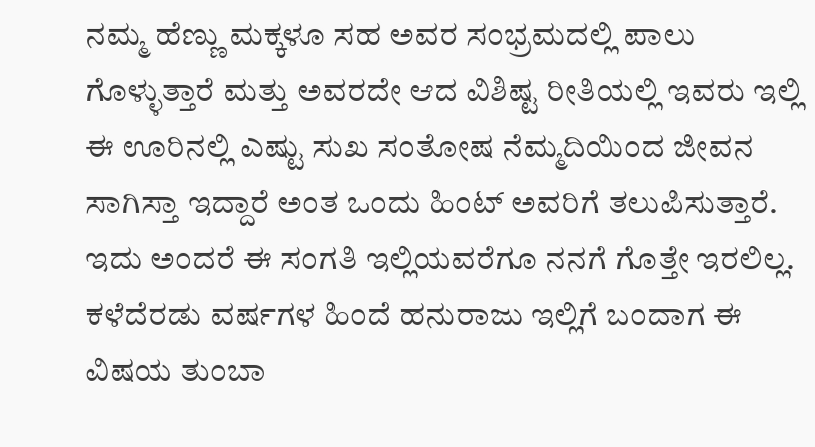ನಮ್ಮ ಹೆಣ್ಣು ಮಕ್ಕಳೂ ಸಹ ಅವರ ಸಂಭ್ರಮದಲ್ಲಿ ಪಾಲು ಗೊಳ್ಳುತ್ತಾರೆ ಮತ್ತು ಅವರದೇ ಆದ ವಿಶಿಷ್ಟ ರೀತಿಯಲ್ಲಿ ಇವರು ಇಲ್ಲಿ ಈ ಊರಿನಲ್ಲಿ ಎಷ್ಟು ಸುಖ ಸಂತೋಷ ನೆಮ್ಮದಿಯಿಂದ ಜೀವನ ಸಾಗಿಸ್ತಾ ಇದ್ದಾರೆ ಅಂತ ಒಂದು ಹಿಂಟ್ ಅವರಿಗೆ ತಲುಪಿಸುತ್ತಾರೆ. ಇದು ಅಂದರೆ ಈ ಸಂಗತಿ ಇಲ್ಲಿಯವರೆಗೂ ನನಗೆ ಗೊತ್ತೇ ಇರಲಿಲ್ಲ. ಕಳೆದೆರಡು ವರ್ಷಗಳ ಹಿಂದೆ ಹನುರಾಜು ಇಲ್ಲಿಗೆ ಬಂದಾಗ ಈ ವಿಷಯ ತುಂಬಾ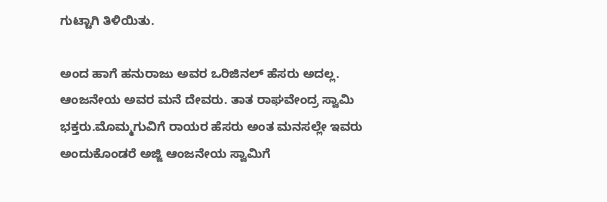ಗುಟ್ಟಾಗಿ ತಿಳಿಯಿತು.

ಅಂದ ಹಾಗೆ ಹನುರಾಜು ಅವರ ಒರಿಜಿನಲ್ ಹೆಸರು ಅದಲ್ಲ. ಆಂಜನೇಯ ಅವರ ಮನೆ ದೇವರು. ತಾತ ರಾಘವೇಂದ್ರ ಸ್ವಾಮಿ ಭಕ್ತರು.ಮೊಮ್ಮಗುವಿಗೆ ರಾಯರ ಹೆಸರು ಅಂತ ಮನಸಲ್ಲೇ ಇವರು ಅಂದುಕೊಂಡರೆ ಅಜ್ಜಿ ಆಂಜನೇಯ ಸ್ವಾಮಿಗೆ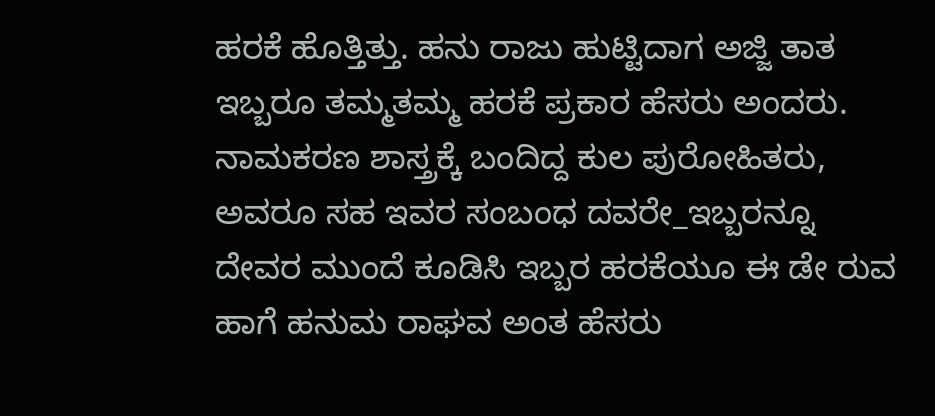ಹರಕೆ ಹೊತ್ತಿತ್ತು. ಹನು ರಾಜು ಹುಟ್ಟಿದಾಗ ಅಜ್ಜಿ ತಾತ ಇಬ್ಬರೂ ತಮ್ಮತಮ್ಮ ಹರಕೆ ಪ್ರಕಾರ ಹೆಸರು ಅಂದರು. ನಾಮಕರಣ ಶಾಸ್ತ್ರಕ್ಕೆ ಬಂದಿದ್ದ ಕುಲ ಪುರೋಹಿತರು, ಅವರೂ ಸಹ ಇವರ ಸಂಬಂಧ ದವರೇ_ಇಬ್ಬರನ್ನೂ ದೇವರ ಮುಂದೆ ಕೂಡಿಸಿ ಇಬ್ಬರ ಹರಕೆಯೂ ಈ ಡೇ ರುವ ಹಾಗೆ ಹನುಮ ರಾಘವ ಅಂತ ಹೆಸರು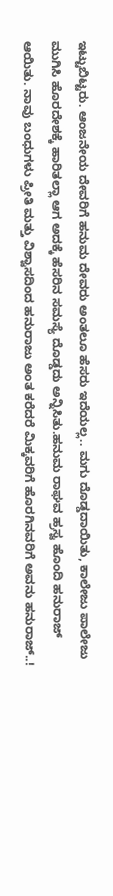ಇಟ್ಟುಬಿಟ್ಟರು. ಆಂಜನೇಯ ದೇವರಿಗೆ ಹನುಮ ದೇವರು ಅಂತಲೂ ಹೆಸರು ಇದೆಯಲ್ಲ.. ಮಗು ದೊಡ್ಡದಾಯಿತು, ಕಾಲೇಜು ಪಾಲೇಜು ಮುಗಿಸಿ ಹೊರದೇಶಕ್ಕೆ ಹಾರಿತಲ್ಲಾ ಆಗ ಅದಕ್ಕೆ ಹೆಸರಿನ ಸಮಸ್ಯೆ ದೊಡ್ಡದು ಅನ್ನಿಸಿತು.ಹನುಮ ರಾಘವ ಹ್ರಸ್ವ ಹೊಂದಿ ಹನುರಾಜ್ ಆಯಿತು. ನಾವು ಬಂಧುಗಳು ಪ್ರೀತಿ ಮತ್ತು ವಿಶ್ವಾಸದಿಂದ ಹನುರಾಜು ಅಂತ ಕರೆದರೆ ಮಿಕ್ಕವರಿಗೆ ಹೊರಗಿನವರಿಗೆ ಅವನು ಹನುರಾಜ್..!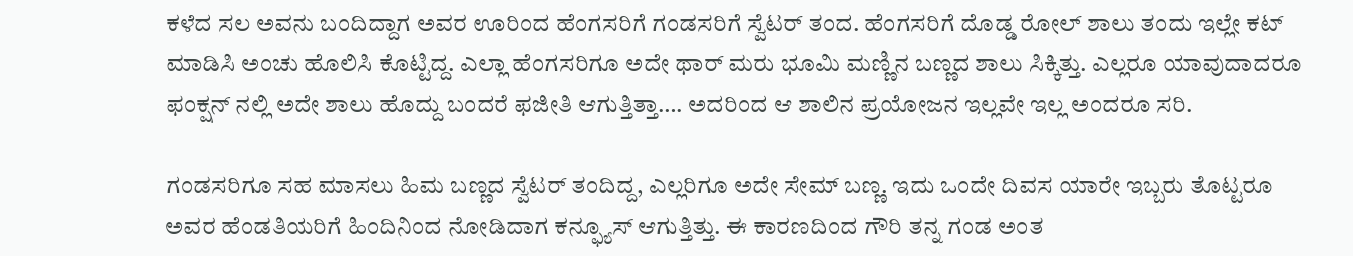ಕಳೆದ ಸಲ ಅವನು ಬಂದಿದ್ದಾಗ ಅವರ ಊರಿಂದ ಹೆಂಗಸರಿಗೆ ಗಂಡಸರಿಗೆ ಸ್ವೆಟರ್ ತಂದ. ಹೆಂಗಸರಿಗೆ ದೊಡ್ಡ ರೋಲ್ ಶಾಲು ತಂದು ಇಲ್ಲೇ ಕಟ್ ಮಾಡಿಸಿ ಅಂಚು ಹೊಲಿಸಿ ಕೊಟ್ಟಿದ್ದ. ಎಲ್ಲಾ ಹೆಂಗಸರಿಗೂ ಅದೇ ಥಾರ್ ಮರು ಭೂಮಿ ಮಣ್ಣಿನ ಬಣ್ಣದ ಶಾಲು ಸಿಕ್ಕಿತ್ತು. ಎಲ್ಲರೂ ಯಾವುದಾದರೂ ಫಂಕ್ಷನ್ ನಲ್ಲಿ ಅದೇ ಶಾಲು ಹೊದ್ದು ಬಂದರೆ ಫಜೀತಿ ಆಗುತ್ತಿತ್ತಾ…. ಅದರಿಂದ ಆ ಶಾಲಿನ ಪ್ರಯೋಜನ ಇಲ್ಲವೇ ಇಲ್ಲ ಅಂದರೂ ಸರಿ.

ಗಂಡಸರಿಗೂ ಸಹ ಮಾಸಲು ಹಿಮ ಬಣ್ಣದ ಸ್ವೆಟರ್ ತಂದಿದ್ದ, ಎಲ್ಲರಿಗೂ ಅದೇ ಸೇಮ್ ಬಣ್ಣ. ಇದು ಒಂದೇ ದಿವಸ ಯಾರೇ ಇಬ್ಬರು ತೊಟ್ಟರೂ ಅವರ ಹೆಂಡತಿಯರಿಗೆ ಹಿಂದಿನಿಂದ ನೋಡಿದಾಗ ಕನ್ಫ್ಯೂಸ್ ಆಗುತ್ತಿತ್ತು. ಈ ಕಾರಣದಿಂದ ಗೌರಿ ತನ್ನ ಗಂಡ ಅಂತ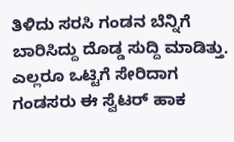ತಿಳಿದು ಸರಸಿ ಗಂಡನ ಬೆನ್ನಿಗೆ ಬಾರಿಸಿದ್ದು ದೊಡ್ಡ ಸುದ್ದಿ ಮಾಡಿತ್ತು. ಎಲ್ಲರೂ ಒಟ್ಟಿಗೆ ಸೇರಿದಾಗ ಗಂಡಸರು ಈ ಸ್ವೆಟರ್ ಹಾಕ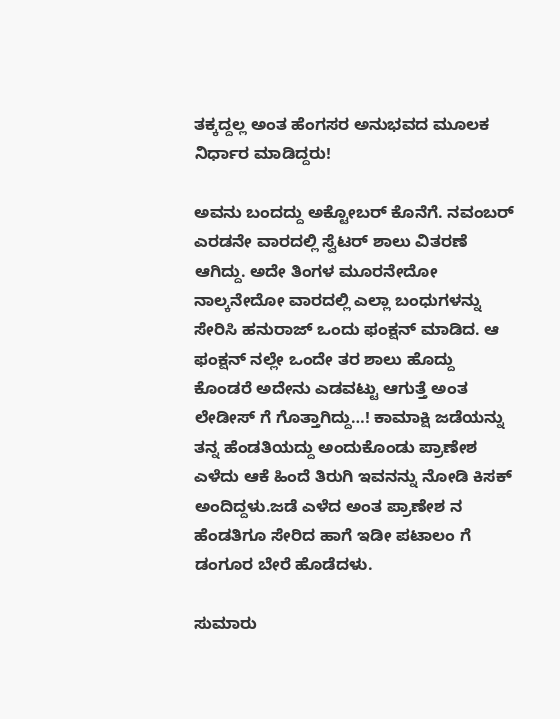ತಕ್ಕದ್ದಲ್ಲ ಅಂತ ಹೆಂಗಸರ ಅನುಭವದ ಮೂಲಕ ನಿರ್ಧಾರ ಮಾಡಿದ್ದರು!

ಅವನು ಬಂದದ್ದು ಅಕ್ಟೋಬರ್ ಕೊನೆಗೆ. ನವಂಬರ್ ಎರಡನೇ ವಾರದಲ್ಲಿ ಸ್ವೆಟರ್ ಶಾಲು ವಿತರಣೆ ಆಗಿದ್ದು. ಅದೇ ತಿಂಗಳ ಮೂರನೇದೋ ನಾಲ್ಕನೇದೋ ವಾರದಲ್ಲಿ ಎಲ್ಲಾ ಬಂಧುಗಳನ್ನು ಸೇರಿಸಿ ಹನುರಾಜ್ ಒಂದು ಫಂಕ್ಷನ್ ಮಾಡಿದ. ಆ ಫಂಕ್ಷನ್ ನಲ್ಲೇ ಒಂದೇ ತರ ಶಾಲು ಹೊದ್ದು ಕೊಂಡರೆ ಅದೇನು ಎಡವಟ್ಟು ಆಗುತ್ತೆ ಅಂತ ಲೇಡೀಸ್ ಗೆ ಗೊತ್ತಾಗಿದ್ದು…! ಕಾಮಾಕ್ಷಿ ಜಡೆಯನ್ನು ತನ್ನ ಹೆಂಡತಿಯದ್ದು ಅಂದುಕೊಂಡು ಪ್ರಾಣೇಶ ಎಳೆದು ಆಕೆ ಹಿಂದೆ ತಿರುಗಿ ಇವನನ್ನು ನೋಡಿ ಕಿಸಕ್ ಅಂದಿದ್ದಳು.ಜಡೆ ಎಳೆದ ಅಂತ ಪ್ರಾಣೇಶ ನ ಹೆಂಡತಿಗೂ ಸೇರಿದ ಹಾಗೆ ಇಡೀ ಪಟಾಲಂ ಗೆ ಡಂಗೂರ ಬೇರೆ ಹೊಡೆದಳು.

ಸುಮಾರು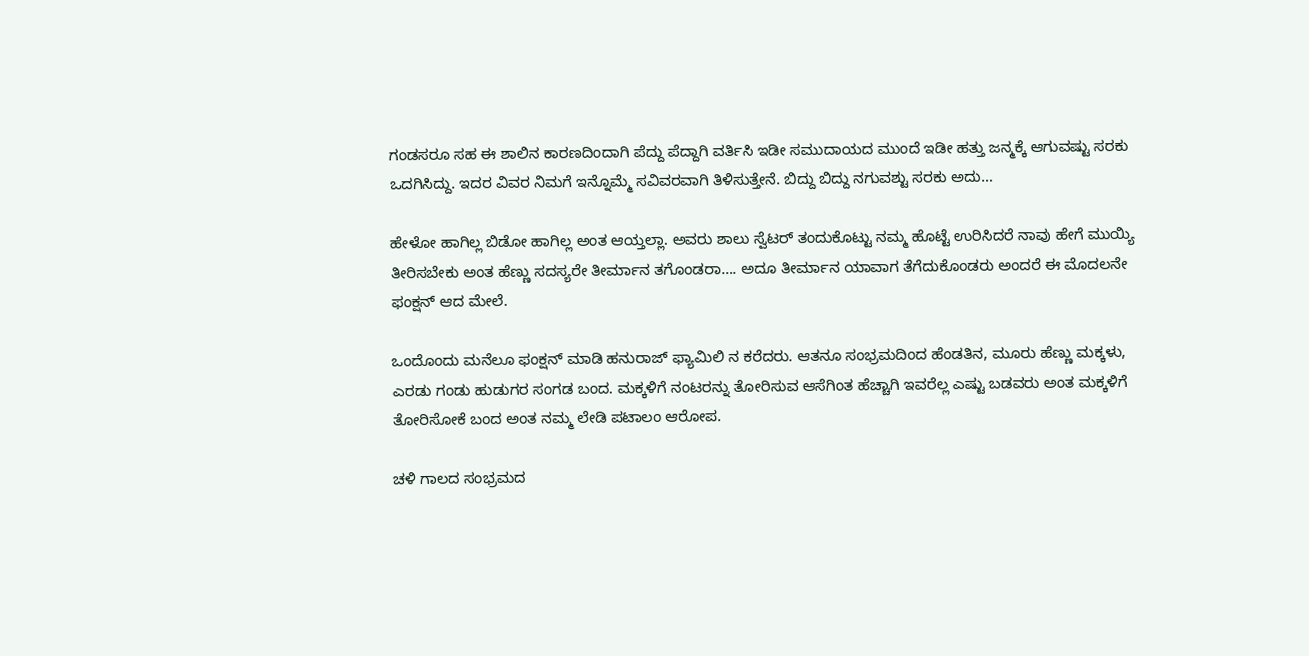ಗಂಡಸರೂ ಸಹ ಈ ಶಾಲಿನ ಕಾರಣದಿಂದಾಗಿ ಪೆದ್ದು ಪೆದ್ದಾಗಿ ವರ್ತಿಸಿ ಇಡೀ ಸಮುದಾಯದ ಮುಂದೆ ಇಡೀ ಹತ್ತು ಜನ್ಮಕ್ಕೆ ಆಗುವಷ್ಟು ಸರಕು ಒದಗಿಸಿದ್ದು. ಇದರ ವಿವರ ನಿಮಗೆ ಇನ್ನೊಮ್ಮೆ ಸವಿವರವಾಗಿ ತಿಳಿಸುತ್ತೇನೆ. ಬಿದ್ದು ಬಿದ್ದು ನಗುವಶ್ಟು ಸರಕು ಅದು…

ಹೇಳೋ ಹಾಗಿಲ್ಲ ಬಿಡೋ ಹಾಗಿಲ್ಲ ಅಂತ ಆಯ್ತಲ್ಲಾ. ಅವರು ಶಾಲು ಸ್ವೆಟರ್ ತಂದುಕೊಟ್ಟು ನಮ್ಮ ಹೊಟ್ಟೆ ಉರಿಸಿದರೆ ನಾವು ಹೇಗೆ ಮುಯ್ಯಿ ತೀರಿಸಬೇಕು ಅಂತ ಹೆಣ್ಣು ಸದಸ್ಯರೇ ತೀರ್ಮಾನ ತಗೊಂಡರಾ…. ಅದೂ ತೀರ್ಮಾನ ಯಾವಾಗ ತೆಗೆದುಕೊಂಡರು ಅಂದರೆ ಈ ಮೊದಲನೇ ಫಂಕ್ಷನ್ ಆದ ಮೇಲೆ.

ಒಂದೊಂದು ಮನೆಲೂ ಫಂಕ್ಷನ್ ಮಾಡಿ ಹನುರಾಜ್ ಫ್ಯಾಮಿಲಿ ನ ಕರೆದರು. ಆತನೂ ಸಂಭ್ರಮದಿಂದ ಹೆಂಡತಿನ, ಮೂರು ಹೆಣ್ಣು ಮಕ್ಕಳು, ಎರಡು ಗಂಡು ಹುಡುಗರ ಸಂಗಡ ಬಂದ. ಮಕ್ಕಳಿಗೆ ನಂಟರನ್ನು ತೋರಿಸುವ ಆಸೆಗಿಂತ ಹೆಚ್ಚಾಗಿ ಇವರೆಲ್ಲ ಎಷ್ಟು ಬಡವರು ಅಂತ ಮಕ್ಕಳಿಗೆ ತೋರಿಸೋಕೆ ಬಂದ ಅಂತ ನಮ್ಮ ಲೇಡಿ ಪಟಾಲಂ ಆರೋಪ.

ಚಳಿ ಗಾಲದ ಸಂಭ್ರಮದ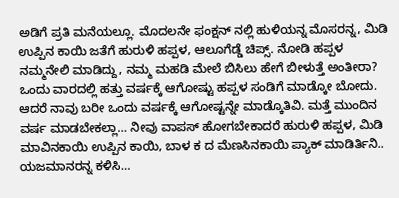ಅಡಿಗೆ ಪ್ರತಿ ಮನೆಯಲ್ಲೂ. ಮೊದಲನೇ ಫಂಕ್ಷನ್ ನಲ್ಲಿ ಹುಳಿಯನ್ನ ಮೊಸರನ್ನ, ಮಿಡಿ ಉಪ್ಪಿನ ಕಾಯಿ ಜತೆಗೆ ಹುರುಳಿ ಹಪ್ಪಳ, ಆಲೂಗೆಡ್ಡೆ ಚಿಪ್ಸ್. ನೋಡಿ ಹಪ್ಪಳ ನಮ್ಮನೇಲಿ ಮಾಡಿದ್ದು, ನಮ್ಮ ಮಹಡಿ ಮೇಲೆ ಬಿಸಿಲು ಹೇಗೆ ಬೀಳುತ್ತೆ ಅಂತೀರಾ? ಒಂದು ವಾರದಲ್ಲಿ ಹತ್ತು ವರ್ಷಕ್ಕೆ ಆಗೋಷ್ಟು ಹಪ್ಪಳ ಸಂಡಿಗೆ ಮಾಡ್ಕೋ ಬೋದು. ಆದರೆ ನಾವು ಬರೀ ಒಂದು ವರ್ಷಕ್ಕೆ ಆಗೋಷ್ಟನ್ನೇ ಮಾಡ್ಕೊತಿವಿ. ಮತ್ತೆ ಮುಂದಿನ ವರ್ಷ ಮಾಡಬೇಕಲ್ಲಾ… ನೀವು ವಾಪಸ್ ಹೋಗಬೇಕಾದರೆ ಹುರುಳಿ ಹಪ್ಪಳ, ಮಿಡಿ ಮಾವಿನಕಾಯಿ ಉಪ್ಪಿನ ಕಾಯಿ, ಬಾಳ ಕ ದ ಮೆಣಸಿನಕಾಯಿ ಪ್ಯಾಕ್ ಮಾಡಿರ್ತಿನಿ.. ಯಜಮಾನರನ್ನ ಕಳಿಸಿ…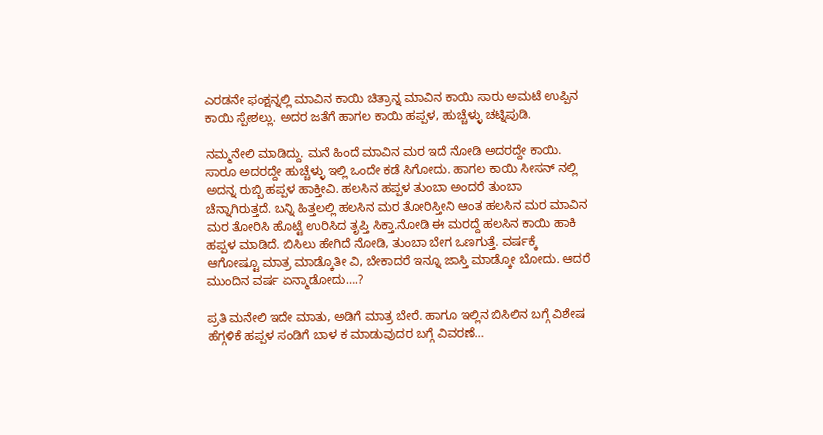ಎರಡನೇ ಫಂಕ್ಷನ್ನಲ್ಲಿ ಮಾವಿನ ಕಾಯಿ ಚಿತ್ರಾನ್ನ ಮಾವಿನ ಕಾಯಿ ಸಾರು ಅಮಟೆ ಉಪ್ಪಿನ ಕಾಯಿ ಸ್ಪೇಶಲ್ಲು. ಅದರ ಜತೆಗೆ ಹಾಗಲ ಕಾಯಿ ಹಪ್ಪಳ, ಹುಚ್ಚೆಳ್ಳು ಚಟ್ನಿಪುಡಿ.

ನಮ್ಮನೇಲಿ ಮಾಡಿದ್ದು. ಮನೆ ಹಿಂದೆ ಮಾವಿನ ಮರ ಇದೆ ನೋಡಿ ಅದರದ್ದೇ ಕಾಯಿ. ಸಾರೂ ಅದರದ್ದೇ ಹುಚ್ಚೆಳ್ಳು ಇಲ್ಲಿ ಒಂದೇ ಕಡೆ ಸಿಗೋದು. ಹಾಗಲ ಕಾಯಿ ಸೀಸನ್ ನಲ್ಲಿ ಅದನ್ನ ರುಬ್ಬಿ ಹಪ್ಪಳ ಹಾಕ್ತೀವಿ. ಹಲಸಿನ ಹಪ್ಪಳ ತುಂಬಾ ಅಂದರೆ ತುಂಬಾ ಚೆನ್ನಾಗಿರುತ್ತದೆ. ಬನ್ನಿ ಹಿತ್ತಲಲ್ಲಿ ಹಲಸಿನ ಮರ ತೋರಿಸ್ತೀನಿ ಆಂತ ಹಲಸಿನ ಮರ ಮಾವಿನ ಮರ ತೋರಿಸಿ ಹೊಟ್ಟೆ ಉರಿಸಿದ ತೃಪ್ತಿ ಸಿಕ್ತಾ.ನೋಡಿ ಈ ಮರದ್ದೆ ಹಲಸಿನ ಕಾಯಿ ಹಾಕಿ ಹಪ್ಪಳ ಮಾಡಿದೆ. ಬಿಸಿಲು ಹೇಗಿದೆ ನೋಡಿ, ತುಂಬಾ ಬೇಗ ಒಣಗುತ್ತೆ. ವರ್ಷಕ್ಕೆ ಆಗೋಷ್ಟೂ ಮಾತ್ರ ಮಾಡ್ಕೊತೀ ವಿ, ಬೇಕಾದರೆ ಇನ್ನೂ ಜಾಸ್ತಿ ಮಾಡ್ಕೋ ಬೋದು. ಆದರೆ ಮುಂದಿನ ವರ್ಷ ಏನ್ಮಾಡೋದು….?

ಪ್ರತಿ ಮನೇಲಿ ಇದೇ ಮಾತು, ಅಡಿಗೆ ಮಾತ್ರ ಬೇರೆ. ಹಾಗೂ ಇಲ್ಲಿನ ಬಿಸಿಲಿನ ಬಗ್ಗೆ ವಿಶೇಷ ಹೆಗ್ಗಳಿಕೆ ಹಪ್ಪಳ ಸಂಡಿಗೆ ಬಾಳ ಕ ಮಾಡುವುದರ ಬಗ್ಗೆ ವಿವರಣೆ…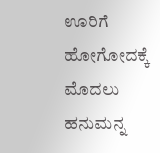ಊರಿಗೆ ಹೋಗೋದಕ್ಕೆ ಮೊದಲು ಹನುಮನ್ನ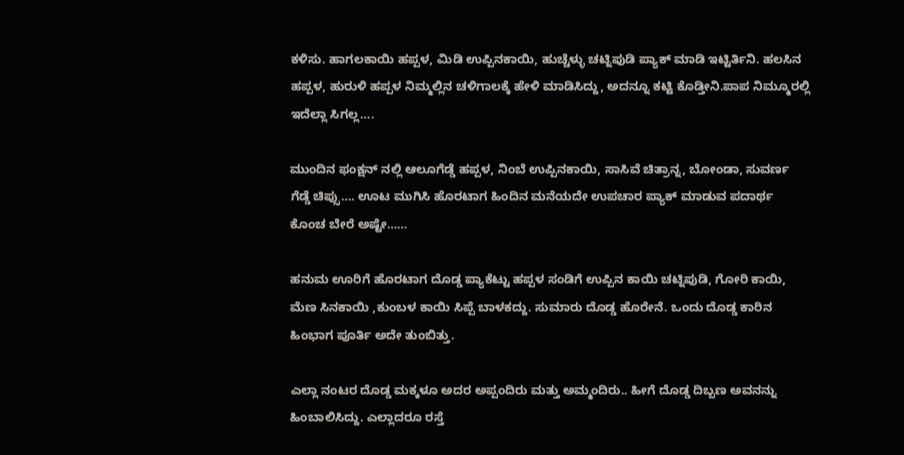ಕಳಿಸು. ಹಾಗಲಕಾಯಿ ಹಪ್ಪಳ, ಮಿಡಿ ಉಪ್ಪಿನಕಾಯಿ, ಹುಚ್ಚೆಳ್ಳು ಚಟ್ನಿಪುಡಿ ಪ್ಯಾಕ್ ಮಾಡಿ ಇಟ್ಟಿರ್ತಿನಿ. ಹಲಸಿನ ಹಪ್ಪಳ, ಹುರುಳಿ ಹಪ್ಪಳ ನಿಮ್ಮಲ್ಲಿನ ಚಳಿಗಾಲಕ್ಕೆ ಹೇಳಿ ಮಾಡಿಸಿದ್ದು, ಅದನ್ನೂ ಕಟ್ಟಿ ಕೊಡ್ತೀನಿ.ಪಾಪ ನಿಮ್ಮೂರಲ್ಲಿ ಇದೆಲ್ಲಾ ಸಿಗಲ್ಲ….

ಮುಂದಿನ ಫಂಕ್ಷನ್ ನಲ್ಲಿ ಆಲೂಗೆಡ್ಡೆ ಹಪ್ಪಳ, ನಿಂಬೆ ಉಪ್ಪಿನಕಾಯಿ, ಸಾಸಿವೆ ಚಿತ್ರಾನ್ನ, ಬೋಂಡಾ, ಸುವರ್ಣ ಗೆಡ್ಡೆ ಚಿಪ್ಸು…. ಊಟ ಮುಗಿಸಿ ಹೊರಟಾಗ ಹಿಂದಿನ ಮನೆಯದೇ ಉಪಚಾರ ಪ್ಯಾಕ್ ಮಾಡುವ ಪದಾರ್ಥ ಕೊಂಚ ಬೇರೆ ಅಷ್ಟೇ……

ಹನುಮ ಊರಿಗೆ ಹೊರಟಾಗ ದೊಡ್ಡ ಪ್ಯಾಕೆಟ್ಟು ಹಪ್ಪಳ ಸಂಡಿಗೆ ಉಪ್ಪಿನ ಕಾಯಿ ಚಟ್ನಿಪುಡಿ, ಗೋರಿ ಕಾಯಿ, ಮೆಣ ಸಿನಕಾಯಿ ,ಕುಂಬಳ ಕಾಯಿ ಸಿಪ್ಪೆ ಬಾಳಕದ್ದು. ಸುಮಾರು ದೊಡ್ಡ ಹೊರೇನೆ. ಒಂದು ದೊಡ್ಡ ಕಾರಿನ ಹಿಂಭಾಗ ಪೂರ್ತಿ ಅದೇ ತುಂಬಿತ್ತು.

ಎಲ್ಲಾ ನಂಟರ ದೊಡ್ಡ ಮಕ್ಕಳೂ ಅದರ ಅಪ್ಪಂದಿರು ಮತ್ತು ಅಮ್ಮಂದಿರು.. ಹೀಗೆ ದೊಡ್ಡ ದಿಬ್ಬಣ ಅವನನ್ನು ಹಿಂಬಾಲಿಸಿದ್ದು. ಎಲ್ಲಾದರೂ ರಸ್ತೆ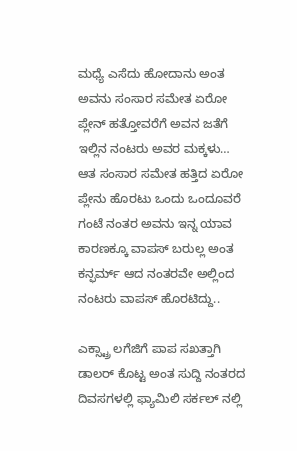ಮಧ್ಯೆ ಎಸೆದು ಹೋದಾನು ಅಂತ ಅವನು ಸಂಸಾರ ಸಮೇತ ಏರೋ ಪ್ಲೇನ್ ಹತ್ತೋವರೆಗೆ ಅವನ ಜತೆಗೆ ಇಲ್ಲಿನ ನಂಟರು ಅವರ ಮಕ್ಕಳು…
ಆತ ಸಂಸಾರ ಸಮೇತ ಹತ್ತಿದ ಏರೋ ಪ್ಲೇನು ಹೊರಟು ಒಂದು ಒಂದೂವರೆ ಗಂಟೆ ನಂತರ ಅವನು ಇನ್ನ ಯಾವ ಕಾರಣಕ್ಕೂ ವಾಪಸ್ ಬರುಲ್ಲ ಅಂತ ಕನ್ಫರ್ಮ್ ಆದ ನಂತರವೇ ಅಲ್ಲಿಂದ ನಂಟರು ವಾಪಸ್ ಹೊರಟಿದ್ದು..

ಎಕ್ಸ್ಟ್ರಾ ಲಗೆಜಿಗೆ ಪಾಪ ಸಖತ್ತಾಗಿ ಡಾಲರ್ ಕೊಟ್ಟ ಅಂತ ಸುದ್ದಿ ನಂತರದ ದಿವಸಗಳಲ್ಲಿ ಫ್ಯಾಮಿಲಿ ಸರ್ಕಲ್ ನಲ್ಲಿ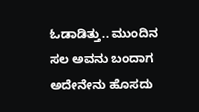ಓಡಾಡಿತ್ತು.. ಮುಂದಿನ ಸಲ ಅವನು ಬಂದಾಗ ಅದೇನೇನು ಹೊಸದು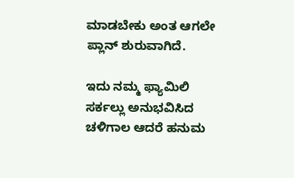ಮಾಡಬೇಕು ಅಂತ ಆಗಲೇ ಪ್ಲಾನ್ ಶುರುವಾಗಿದೆ.

ಇದು ನಮ್ಮ ಫ್ಯಾಮಿಲಿ ಸರ್ಕಲ್ಲು ಅನುಭವಿಸಿದ ಚಳಿಗಾಲ ಆದರೆ ಹನುಮ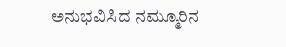ಅನುಭವಿಸಿದ ನಮ್ಮೂರಿನ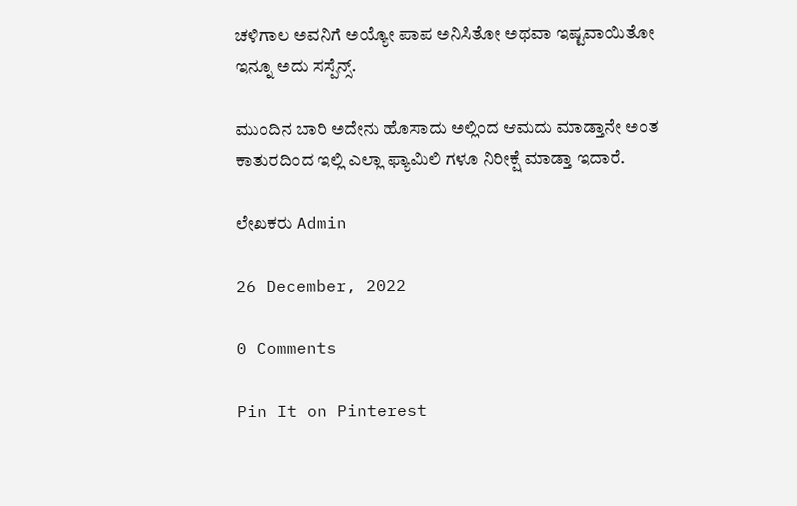ಚಳಿಗಾಲ ಅವನಿಗೆ ಅಯ್ಯೋ ಪಾಪ ಅನಿಸಿತೋ ಅಥವಾ ಇಷ್ಟವಾಯಿತೋ ಇನ್ನೂ ಅದು ಸಸ್ಪೆನ್ಸ್.

ಮುಂದಿನ ಬಾರಿ ಅದೇನು ಹೊಸಾದು ಅಲ್ಲಿಂದ ಆಮದು ಮಾಡ್ತಾನೇ ಅಂತ ಕಾತುರದಿಂದ ಇಲ್ಲಿ ಎಲ್ಲಾ ಫ್ಯಾಮಿಲಿ ಗಳೂ ನಿರೀಕ್ಷೆ ಮಾಡ್ತಾ ಇದಾರೆ.

ಲೇಖಕರು Admin

26 December, 2022

0 Comments

Pin It on Pinterest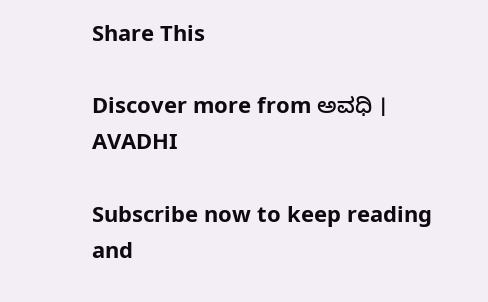Share This

Discover more from ಅವಧಿ । AVADHI

Subscribe now to keep reading and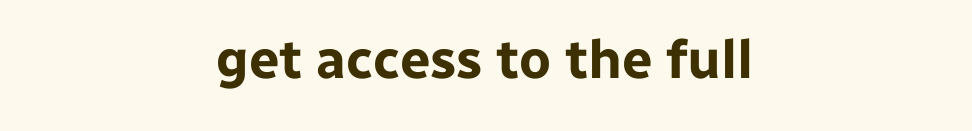get access to the full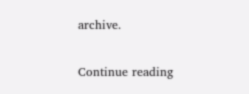archive.

Continue reading